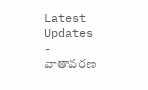Latest Updates
-
వాతావరణ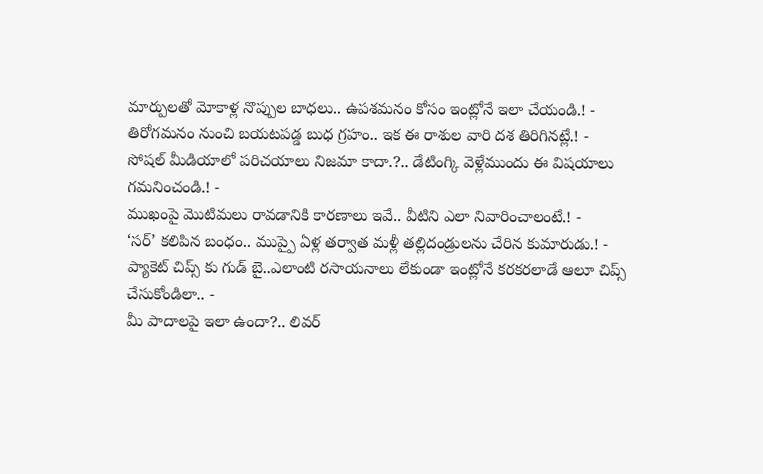మార్పులతో మోకాళ్ల నొప్పుల బాధలు.. ఉపశమనం కోసం ఇంట్లోనే ఇలా చేయండి.! -
తిరోగమనం నుంచి బయటపడ్డ బుధ గ్రహం.. ఇక ఈ రాశుల వారి దశ తిరిగినట్లే.! -
సోషల్ మీడియాలో పరిచయాలు నిజమా కాదా.?.. డేటింగ్కి వెళ్లేముందు ఈ విషయాలు గమనించండి.! -
ముఖంపై మొటిమలు రావడానికి కారణాలు ఇవే.. వీటిని ఎలా నివారించాలంటే.! -
‘సర్’ కలిపిన బంధం.. ముప్పై ఏళ్ల తర్వాత మళ్లీ తల్లిదండ్రులను చేరిన కుమారుడు.! -
ప్యాకెట్ చిప్స్ కు గుడ్ బై..ఎలాంటి రసాయనాలు లేకుండా ఇంట్లోనే కరకరలాడే ఆలూ చిప్స్ చేసుకోండిలా.. -
మీ పాదాలపై ఇలా ఉందా?.. లివర్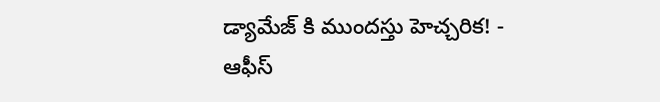డ్యామేజ్ కి ముందస్తు హెచ్చరిక! -
ఆఫీస్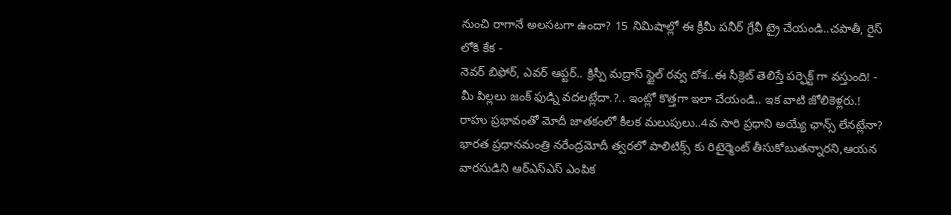నుంచి రాగానే అలసటగా ఉందా? 15 నిమిషాల్లో ఈ క్రీమీ పనీర్ గ్రేవీ ట్రై చేయండి..చపాతీ, రైస్ లోకి కేక -
నెవర్ బిఫోర్, ఎవర్ ఆప్టర్.. క్రిస్పీ మద్రాస్ స్టైల్ రవ్వ దోశ..ఈ సీక్రెట్ తెలిస్తే పర్ఫెక్ట్ గా వస్తుంది! -
మీ పిల్లలు జంక్ ఫుడ్ని వదలట్లేదా.?.. ఇంట్లో కొత్తగా ఇలా చేయండి.. ఇక వాటి జోలికెళ్లరు.!
రాహు ప్రభావంతో మోదీ జాతకంలో కీలక మలుపులు..4వ సారి ప్రధాని అయ్యే ఛాన్స్ లేనట్లేనా?
భారత ప్రధానమంత్రి నరేంద్రమోదీ త్వరలో పాలిటిక్స్ కు రిటైర్మెంట్ తీసుకోబుతన్నారని,ఆయన వారసుడిని ఆర్ఎస్ఎస్ ఎంపిక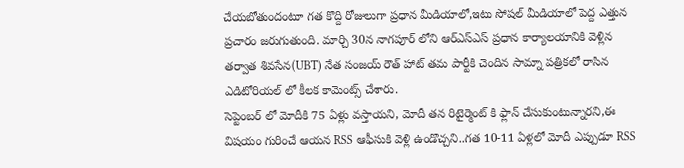చేయబోతుందంటూ గత కొద్ది రోజులుగా ప్రధాన మీడియాలో,ఇటు సోషల్ మీడియాలో పెద్ద ఎత్తున ప్రచారం జరుగుతుంది. మార్చి 30న నాగపూర్ లోని ఆర్ఎస్ఎస్ ప్రధాన కార్యాలయానికి వెళ్లిన తర్వాత శివసేన(UBT) నేత సంజయ్ రౌత్ హాట్ తమ పార్టీకి చెందిన సామ్నా పత్రికలో రాసిన ఎడిటోరియల్ లో కీలక కామెంట్స్ చేశారు.
సెప్టెంబర్ లో మోదీకి 75 ఏళ్లు వస్తాయని, మోదీ తన రిటైర్మెంట్ కి ఫ్లాన్ చేసుకుంటున్నారని,ఈ విషయం గురించే ఆయన RSS ఆఫీసుకి వెళ్లి ఉండొచ్చని..గత 10-11 ఏళ్లలో మోదీ ఎప్పుడూ RSS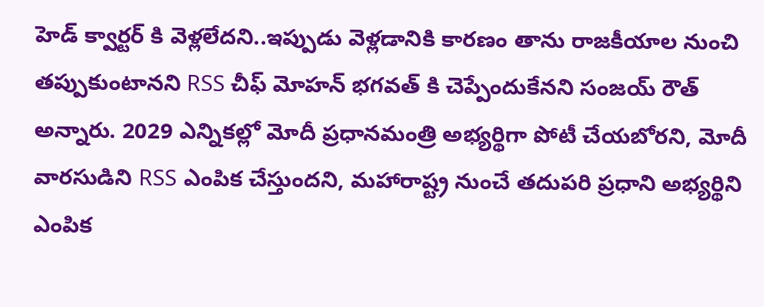హెడ్ క్వార్టర్ కి వెళ్లలేదని..ఇప్పుడు వెళ్లడానికి కారణం తాను రాజకీయాల నుంచి తప్పుకుంటానని RSS చీఫ్ మోహన్ భగవత్ కి చెప్పేందుకేనని సంజయ్ రౌత్ అన్నారు. 2029 ఎన్నికల్లో మోదీ ప్రధానమంత్రి అభ్యర్థిగా పోటీ చేయబోరని, మోదీ వారసుడిని RSS ఎంపిక చేస్తుందని, మహారాష్ట్ర నుంచే తదుపరి ప్రధాని అభ్యర్థిని ఎంపిక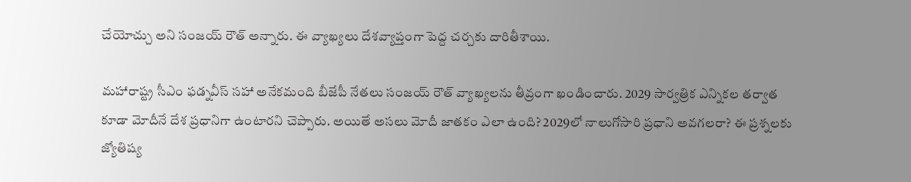చేయోచ్చు అని సంజయ్ రౌత్ అన్నారు. ఈ వ్యాఖ్యలు దేశవ్యాప్తంగా పెద్ద చర్చకు దారితీశాయి.

మహారాష్ట్ర సీఎం ఫడ్నవీస్ సహా అనేకమంది బీజేపీ నేతలు సంజయ్ రౌత్ వ్యాఖ్యలను తీవ్రంగా ఖండించారు. 2029 సార్వత్రిక ఎన్నికల తర్వాత కూడా మోదీనే దేశ ప్రధానిగా ఉంటారని చెప్పారు. అయితే అసలు మోదీ జాతకం ఎలా ఉంది? 2029లో నాలుగోసారి ప్రధాని అవగలరా? ఈ ప్రశ్నలకు జ్యోతిష్య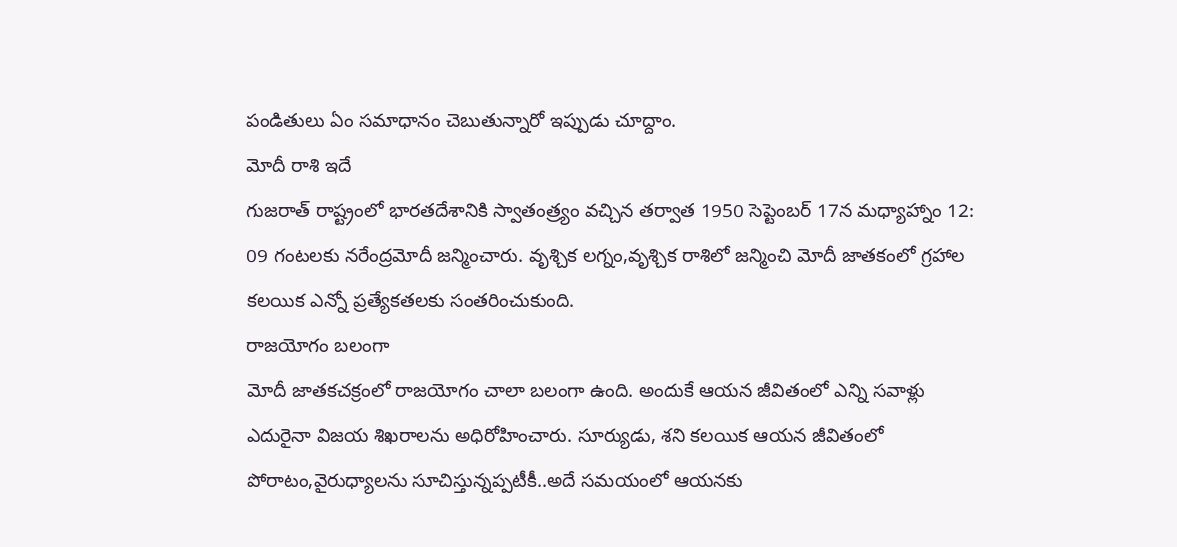పండితులు ఏం సమాధానం చెబుతున్నారో ఇప్పుడు చూద్దాం.
మోదీ రాశి ఇదే
గుజరాత్ రాష్ట్రంలో భారతదేశానికి స్వాతంత్ర్యం వచ్చిన తర్వాత 1950 సెప్టెంబర్ 17న మధ్యాహ్నాం 12: 09 గంటలకు నరేంద్రమోదీ జన్మించారు. వృశ్చిక లగ్నం,వృశ్చిక రాశిలో జన్మించి మోదీ జాతకంలో గ్రహాల కలయిక ఎన్నో ప్రత్యేకతలకు సంతరించుకుంది.
రాజయోగం బలంగా
మోదీ జాతకచక్రంలో రాజయోగం చాలా బలంగా ఉంది. అందుకే ఆయన జీవితంలో ఎన్ని సవాళ్లు ఎదురైనా విజయ శిఖరాలను అధిరోహించారు. సూర్యుడు, శని కలయిక ఆయన జీవితంలో పోరాటం,వైరుధ్యాలను సూచిస్తున్నప్పటీకీ..అదే సమయంలో ఆయనకు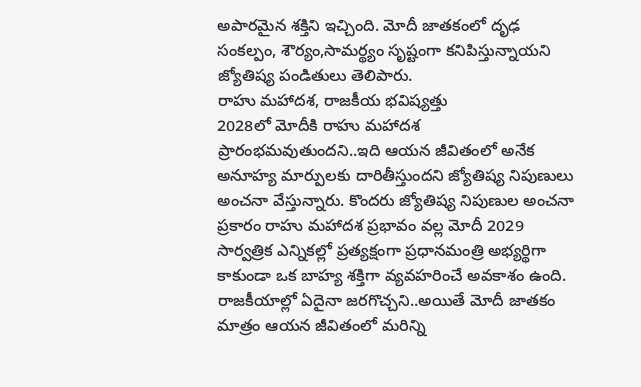అపారమైన శక్తిని ఇచ్చింది. మోదీ జాతకంలో దృఢ సంకల్పం, శౌర్యం,సామర్థ్యం సృష్టంగా కనిపిస్తున్నాయని జ్యోతిష్య పండితులు తెలిపారు.
రాహు మహాదశ, రాజకీయ భవిష్యత్తు
2028లో మోదీకి రాహు మహాదశ ప్రారంభమవుతుందని..ఇది ఆయన జీవితంలో అనేక అనూహ్య మార్పులకు దారితీస్తుందని జ్యోతిష్య నిపుణులు అంచనా వేస్తున్నారు. కొందరు జ్యోతిష్య నిపుణుల అంచనా ప్రకారం రాహు మహాదశ ప్రభావం వల్ల మోదీ 2029 సార్వత్రిక ఎన్నికల్లో ప్రత్యక్షంగా ప్రధానమంత్రి అభ్యర్థిగా కాకుండా ఒక బాహ్య శక్తిగా వ్యవహరించే అవకాశం ఉంది. రాజకీయాల్లో ఏదైనా జరగొచ్చని..అయితే మోదీ జాతకం మాత్రం ఆయన జీవితంలో మరిన్ని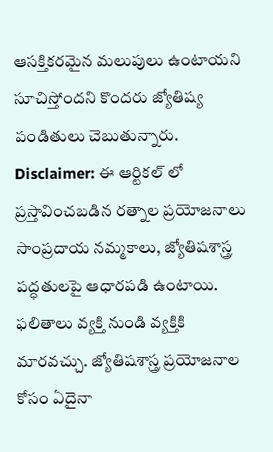ఆసక్తికరమైన మలుపులు ఉంటాయని సూచిస్తోందని కొందరు జ్యోతిష్య పండితులు చెబుతున్నారు.
Disclaimer: ఈ ఆర్టికల్ లో ప్రస్తావించబడిన రత్నాల ప్రయోజనాలు సాంప్రదాయ నమ్మకాలు, జ్యోతిషశాస్త్ర పద్ధతులపై ఆధారపడి ఉంటాయి. ఫలితాలు వ్యక్తి నుండి వ్యక్తికి మారవచ్చు. జ్యోతిషశాస్త్ర ప్రయోజనాల కోసం ఏదైనా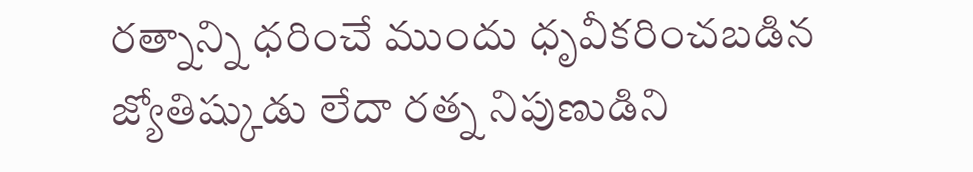రత్నాన్ని ధరించే ముందు ధృవీకరించబడిన జ్యోతిష్కుడు లేదా రత్న నిపుణుడిని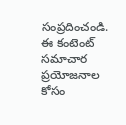సంప్రదించండి. ఈ కంటెంట్ సమాచార ప్రయోజనాల కోసం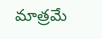మాత్రమే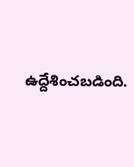ఉద్దేశించబడింది.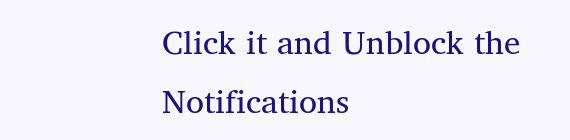Click it and Unblock the Notifications